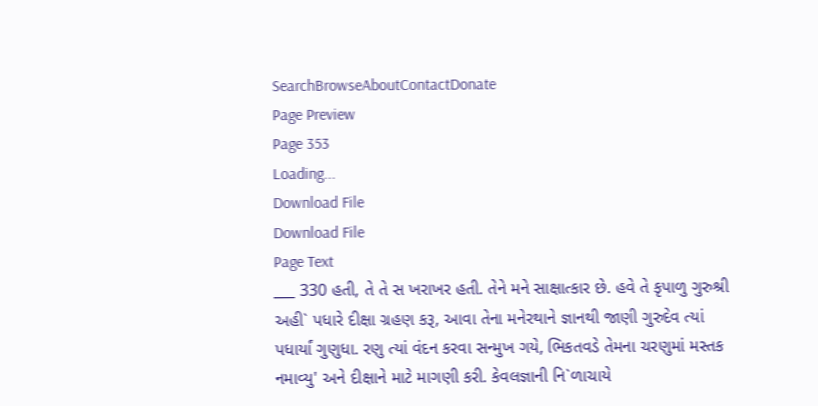SearchBrowseAboutContactDonate
Page Preview
Page 353
Loading...
Download File
Download File
Page Text
___ 330 હતી, તે તે સ ખરાખર હતી. તેને મને સાક્ષાત્કાર છે. હવે તે કૃપાળુ ગુરુશ્રી અહી` પધારે દીક્ષા ગ્રહણ કરૂ, આવા તેના મનેરથાને જ્ઞાનથી જાણી ગુરુદેવ ત્યાં પધાર્યાં ગુણુધા. રણુ ત્યાં વંદન કરવા સન્મુખ ગયે, ભિકતવડે તેમના ચરણુમાં મસ્તક નમાવ્યુ' અને દીક્ષાને માટે માગણી કરી. કેવલજ્ઞાની નિ`ળાચાયે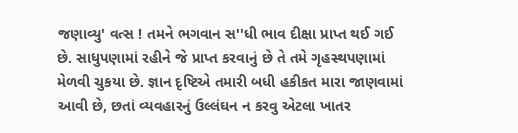જણાવ્યુ' વત્સ ! તમને ભગવાન સ''ધી ભાવ દીક્ષા પ્રાપ્ત થઈ ગઈ છે. સાધુપણામાં રહીને જે પ્રાપ્ત કરવાનું છે તે તમે ગૃહસ્થપણામાં મેળવી ચુકયા છે. જ્ઞાન દૃષ્ટિએ તમારી બધી હકીકત મારા જાણવામાં આવી છે, છતાં વ્યવહારનું ઉલ્લંઘન ન કરવુ એટલા ખાતર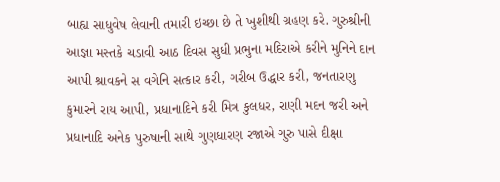બાહ્ય સાધુવેષ લેવાની તમારી ઇચ્છા છે તે ખુશીથી ગ્રહણ કરે. ગુરુશ્રીની આજ્ઞા મસ્તકે ચડાવી આઠ દિવસ સુધી પ્રભુના મદિરાએ કરીને મુનિને દાન આપી શ્રાવકને સ વગેનિ સત્કાર કરી, ગરીબ ઉદ્ધાર કરી, જનતારણુ કુમારને રાય આપી, પ્રધાનાદિને કરી મિત્ર કુલધર, રાણી મદન જરી અને પ્રધાનાદિ અનેક પુરુષાની સાથે ગુણધારણ રજાએ ગુરુ પાસે દીક્ષા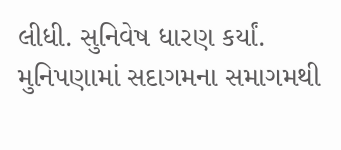લીધી. સુનિવેષ ધારણ કર્યાં. મુનિપણામાં સદાગમના સમાગમથી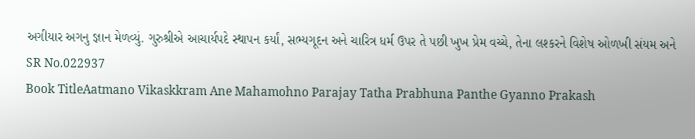અગીયાર અગનુ જ્ઞાન મેળવ્યું. ગુરુશ્રીએ આચાર્યપદે સ્થાપન કર્યાં, સભ્યગૂદન અને ચારિત્ર ધર્મ ઉપર તે પછી ખુખ પ્રેમ વચ્ચે, તેના લશ્કરને વિશેષ ઓળખી સંયમ અને
SR No.022937
Book TitleAatmano Vikaskkram Ane Mahamohno Parajay Tatha Prabhuna Panthe Gyanno Prakash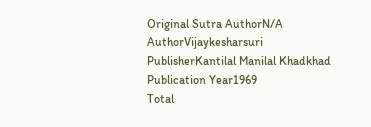Original Sutra AuthorN/A
AuthorVijaykesharsuri
PublisherKantilal Manilal Khadkhad
Publication Year1969
Total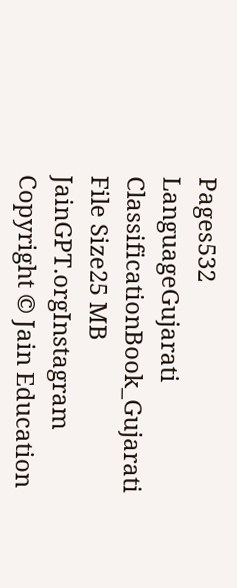Pages532
LanguageGujarati
ClassificationBook_Gujarati
File Size25 MB
JainGPT.orgInstagram
Copyright © Jain Education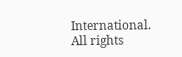International. All rights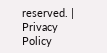reserved. | Privacy Policy